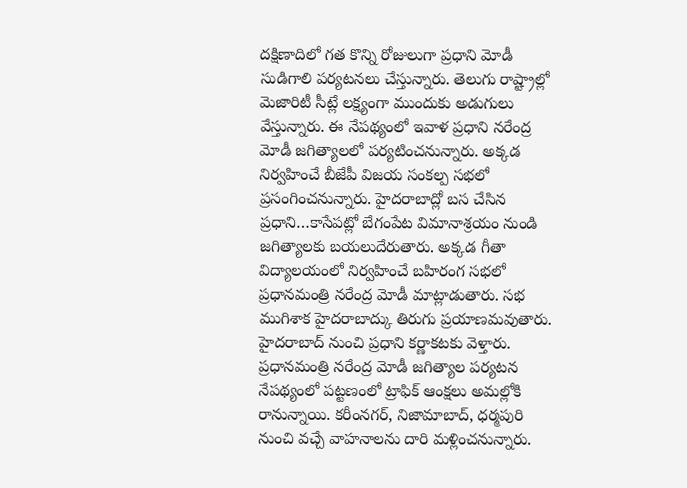దక్షిణాదిలో గత కొన్ని రోజులుగా ప్రధాని మోడీ సుడిగాలి పర్యటనలు చేస్తున్నారు. తెలుగు రాష్ట్రాల్లో మెజారిటీ సీట్లే లక్ష్యంగా ముందుకు అడుగులు వేస్తున్నారు. ఈ నేపథ్యంలో ఇవాళ ప్రధాని నరేంద్ర మోడీ జగిత్యాలలో పర్యటించనున్నారు. అక్కడ నిర్వహించే బీజేపీ విజయ సంకల్ప సభలో ప్రసంగించనున్నారు. హైదరాబాద్లో బస చేసిన ప్రధాని…కాసేపట్లో బేగంపేట విమానాశ్రయం నుండి జగిత్యాలకు బయలుదేరుతారు. అక్కడ గీతా విద్యాలయంలో నిర్వహించే బహిరంగ సభలో ప్రధానమంత్రి నరేంద్ర మోడీ మాట్లాడుతారు. సభ ముగిశాక హైదరాబాద్కు తిరుగు ప్రయాణమవుతారు. హైదరాబాద్ నుంచి ప్రధాని కర్ణాకటకు వెళ్తారు. ప్రధానమంత్రి నరేంద్ర మోడీ జగిత్యాల పర్యటన నేపథ్యంలో పట్టణంలో ట్రాఫిక్ ఆంక్షలు అమల్లోకి రానున్నాయి. కరీంనగర్, నిజామాబాద్, ధర్మపురి నుంచి వచ్చే వాహనాలను దారి మళ్లించనున్నారు.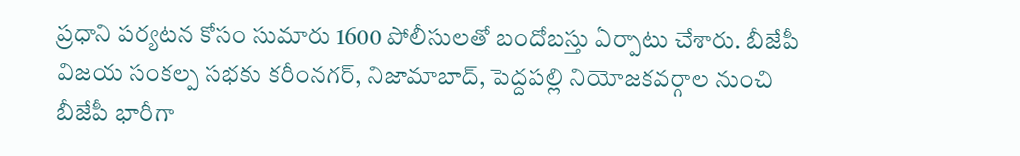ప్రధాని పర్యటన కోసం సుమారు 1600 పోలీసులతో బందోబస్తు ఏర్పాటు చేశారు. బీజేపీ విజయ సంకల్ప సభకు కరీంనగర్, నిజామాబాద్, పెద్దపల్లి నియోజకవర్గాల నుంచి బీజేపీ భారీగా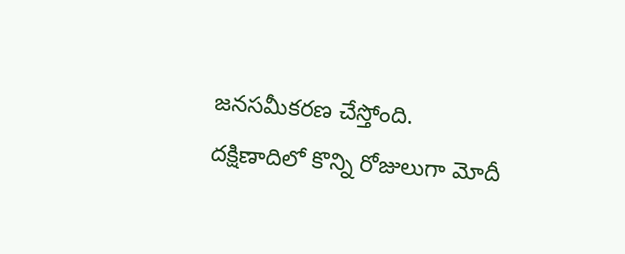జనసమీకరణ చేస్తోంది.
దక్షిణాదిలో కొన్ని రోజులుగా మోదీ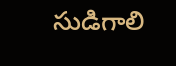సుడిగాలి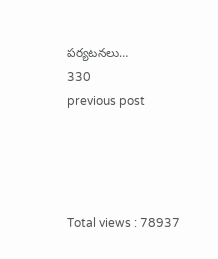పర్యటనలు…
330
previous post




Total views : 78937